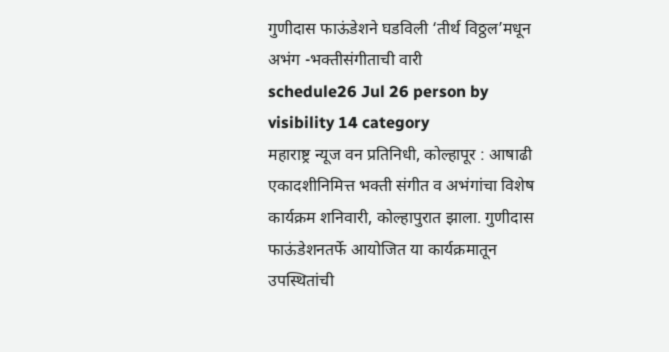गुणीदास फाऊंडेशने घडविली ‘तीर्थ विठ्ठल’मधून अभंग -भक्तीसंगीताची वारी
schedule26 Jul 26 person by visibility 14 category
महाराष्ट्र न्यूज वन प्रतिनिधी, कोल्हापूर : आषाढी एकादशीनिमित्त भक्ती संगीत व अभंगांचा विशेष कार्यक्रम शनिवारी, कोल्हापुरात झाला. गुणीदास फाऊंडेशनतर्फे आयोजित या कार्यक्रमातून उपस्थितांची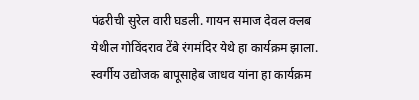पंढरीची सुरेल वारी घडली. गायन समाज देवल क्लब येथील गोविंदराव टेंबे रंगमंदिर येथे हा कार्यक्रम झाला. स्वर्गीय उद्योजक बापूसाहेब जाधव यांना हा कार्यक्रम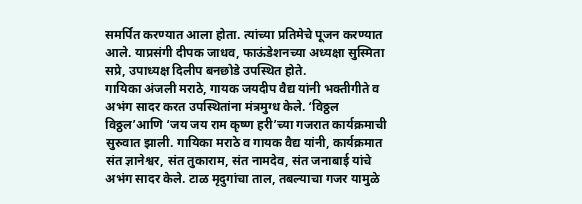समर्पित करण्यात आला होता. त्यांच्या प्रतिमेचे पूजन करण्यात आले. याप्रसंगी दीपक जाधव, फाऊंडेशनच्या अध्यक्षा सुस्मिता सप्रे, उपाध्यक्ष दिलीप बनछोडे उपस्थित होते.
गायिका अंजली मराठे, गायक जयदीप वैद्य यांनी भक्तीगीते व अभंग सादर करत उपस्थितांना मंत्रमुग्ध केले. ‘विठ्ठल विठ्ठल’आणि ‘जय जय राम कृष्ण हरी’च्या गजरात कार्यक्रमाची सुरुवात झाली. गायिका मराठे व गायक वैद्य यांनी, कार्यक्रमात संत ज्ञानेश्वर, संत तुकाराम, संत नामदेव, संत जनाबाई यांचे अभंग सादर केले. टाळ मृदुगांचा ताल, तबल्याचा गजर यामुळे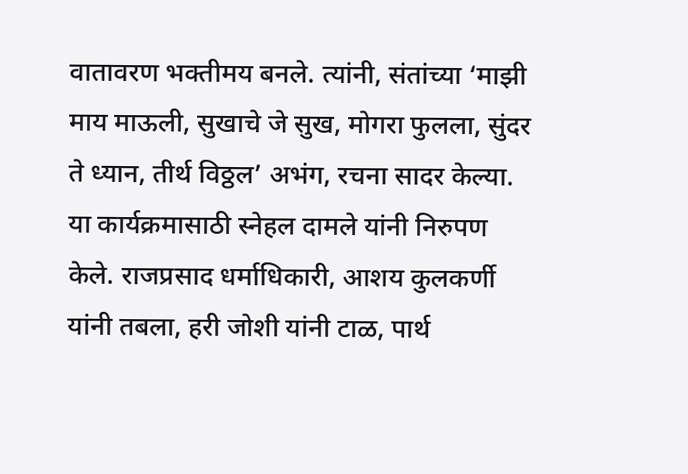वातावरण भक्तीमय बनले. त्यांनी, संतांच्या ‘माझी माय माऊली, सुखाचे जे सुख, मोगरा फुलला, सुंदर ते ध्यान, तीर्थ विठ्ठल’ अभंग, रचना सादर केल्या. या कार्यक्रमासाठी स्नेहल दामले यांनी निरुपण केले. राजप्रसाद धर्माधिकारी, आशय कुलकर्णी यांनी तबला, हरी जोशी यांनी टाळ, पार्थ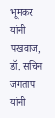भूमकर यांनी पखवाज, डॉ. सचिन जगताप यांनी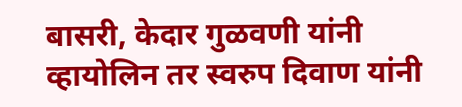बासरी, केदार गुळवणी यांनी व्हायोलिन तर स्वरुप दिवाण यांनी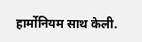हार्मोनियम साथ केली.